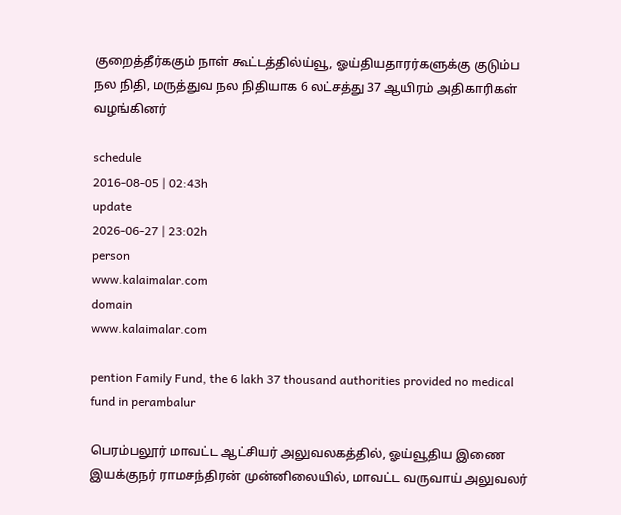குறைத்தீர்ககும் நாள் கூட்டத்தில்ய்வூ, ஓய்தியதாரர்களுக்கு குடும்ப நல நிதி, மருத்துவ நல நிதியாக 6 லட்சத்து 37 ஆயிரம் அதிகாரிகள் வழங்கினர்

schedule
2016-08-05 | 02:43h
update
2026-06-27 | 23:02h
person
www.kalaimalar.com
domain
www.kalaimalar.com

pention Family Fund, the 6 lakh 37 thousand authorities provided no medical fund in perambalur

பெரம்பலூர் மாவட்ட ஆட்சியர் அலுவலகத்தில், ஓய்வூதிய இணை இயக்குநர் ராமசந்திரன் முன்னிலையில், மாவட்ட வருவாய் அலுவலர்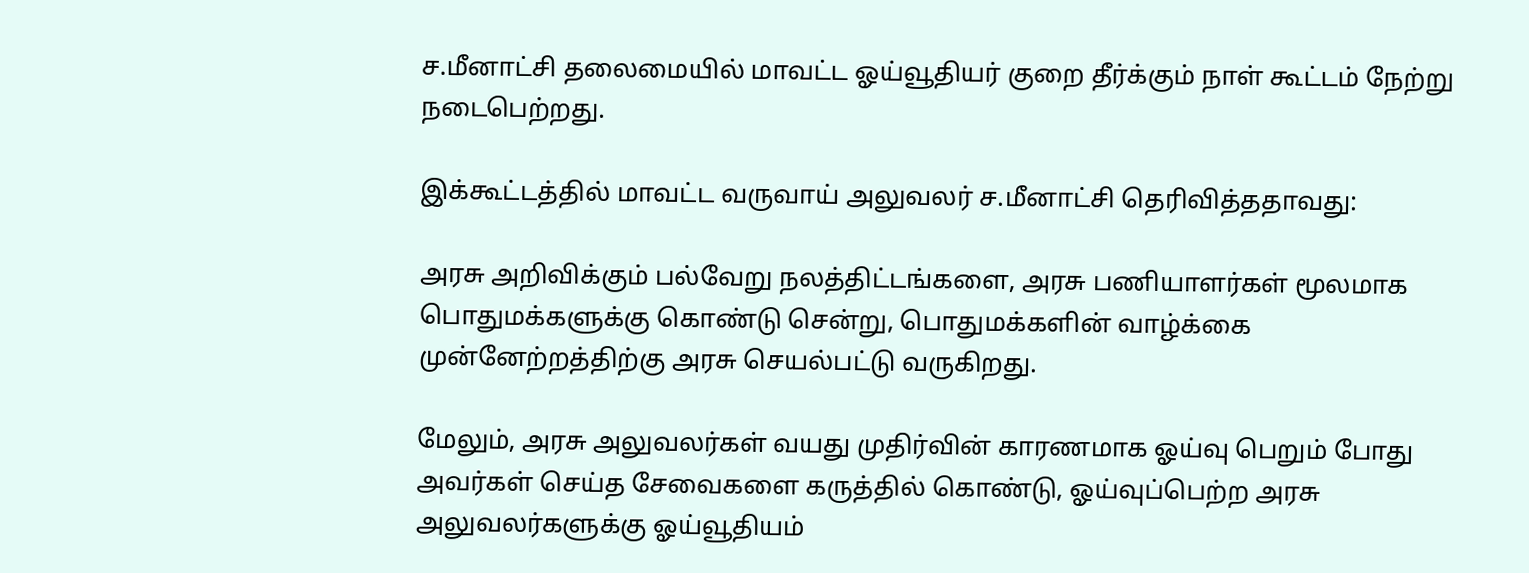ச.மீனாட்சி தலைமையில் மாவட்ட ஓய்வூதியர் குறை தீர்க்கும் நாள் கூட்டம் நேற்று நடைபெற்றது.

இக்கூட்டத்தில் மாவட்ட வருவாய் அலுவலர் ச.மீனாட்சி தெரிவித்ததாவது:

அரசு அறிவிக்கும் பல்வேறு நலத்திட்டங்களை, அரசு பணியாளர்கள் மூலமாக பொதுமக்களுக்கு கொண்டு சென்று, பொதுமக்களின் வாழ்க்கை முன்னேற்றத்திற்கு அரசு செயல்பட்டு வருகிறது.

மேலும், அரசு அலுவலர்கள் வயது முதிர்வின் காரணமாக ஓய்வு பெறும் போது அவர்கள் செய்த சேவைகளை கருத்தில் கொண்டு, ஓய்வுப்பெற்ற அரசு அலுவலர்களுக்கு ஓய்வூதியம்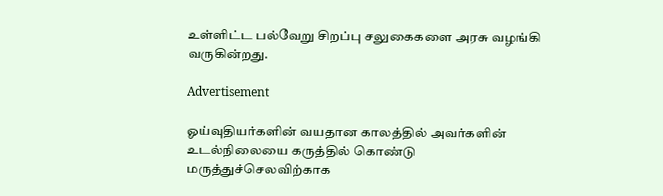உள்ளிட்ட பல்வேறு சிறப்பு சலுகைகளை அரசு வழங்கி வருகின்றது.

Advertisement

ஓய்வுதியர்களின் வயதான காலத்தில் அவர்களின் உடல்நிலையை கருத்தில் கொண்டு மருத்துச்செலவிற்காக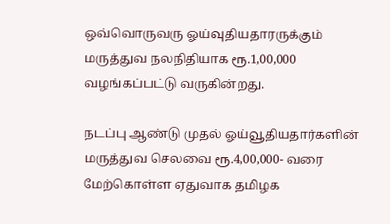ஒவ்வொருவரு ஓய்வுதியதாரருக்கும் மருத்துவ நலநிதியாக ரூ.1,00,000 வழங்கப்பட்டு வருகின்றது.

நடப்பு ஆண்டு முதல் ஓய்வூதியதார்களின் மருத்துவ செலவை ரூ.4,00,000- வரை மேற்கொள்ள ஏதுவாக தமிழக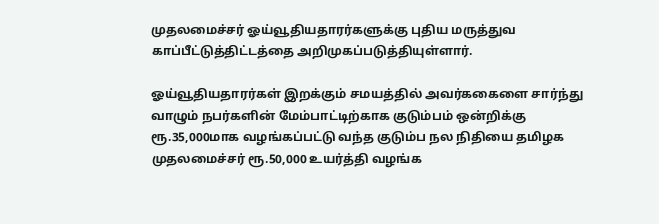முதலமைச்சர் ஓய்வூதியதாரர்களுக்கு புதிய மருத்துவ காப்பீட்டுத்திட்டத்தை அறிமுகப்படுத்தியுள்ளார்.

ஓய்வூதியதாரர்கள் இறக்கும் சமயத்தில் அவர்ககைளை சார்ந்து வாழும் நபர்களின் மேம்பாட்டிற்காக குடும்பம் ஒன்றிக்கு ரூ.35,000மாக வழங்கப்பட்டு வந்த குடும்ப நல நிதியை தமிழக முதலமைச்சர் ரூ.50,000 உயர்த்தி வழங்க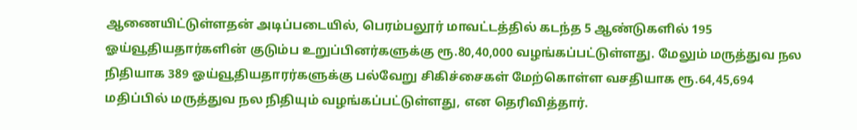ஆணையிட்டுள்ளதன் அடிப்படையில், பெரம்பலூர் மாவட்டத்தில் கடந்த 5 ஆண்டுகளில் 195 ஓய்வூதியதார்களின் குடும்ப உறுப்பினர்களுக்கு ரூ.80,40,000 வழங்கப்பட்டுள்ளது. மேலும் மருத்துவ நல நிதியாக 389 ஓய்வூதியதாரர்களுக்கு பல்வேறு சிகிச்சைகள் மேற்கொள்ள வசதியாக ரூ.64,45,694 மதிப்பில் மருத்துவ நல நிதியும் வழங்கப்பட்டுள்ளது, என தெரிவித்தார்.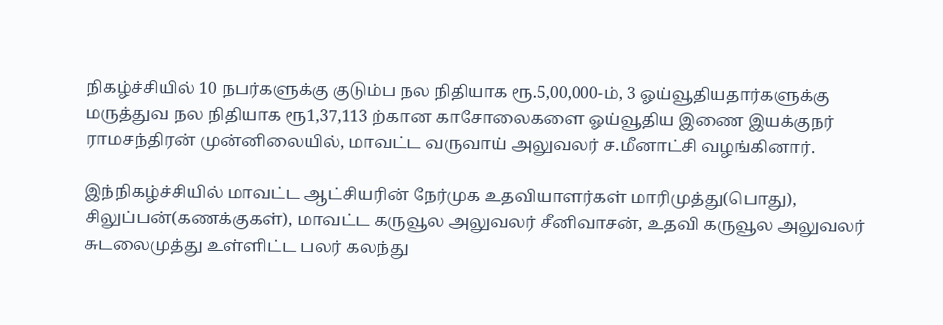நிகழ்ச்சியில் 10 நபர்களுக்கு குடும்ப நல நிதியாக ரூ.5,00,000-ம், 3 ஓய்வூதியதார்களுக்கு மருத்துவ நல நிதியாக ரூ1,37,113 ற்கான காசோலைகளை ஓய்வூதிய இணை இயக்குநர் ராமசந்திரன் முன்னிலையில், மாவட்ட வருவாய் அலுவலர் ச.மீனாட்சி வழங்கினார்.

இந்நிகழ்ச்சியில் மாவட்ட ஆட்சியரின் நேர்முக உதவியாளர்கள் மாரிமுத்து(பொது), சிலுப்பன்(கணக்குகள்), மாவட்ட கருவூல அலுவலர் சீனிவாசன், உதவி கருவூல அலுவலர் சுடலைமுத்து உள்ளிட்ட பலர் கலந்து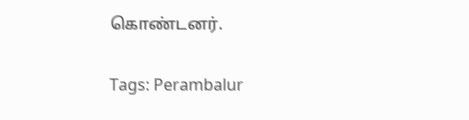கொண்டனர்.

Tags: Perambalur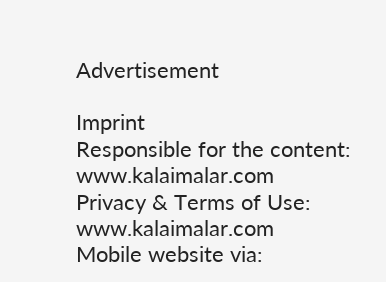Advertisement

Imprint
Responsible for the content:
www.kalaimalar.com
Privacy & Terms of Use:
www.kalaimalar.com
Mobile website via: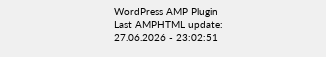WordPress AMP Plugin
Last AMPHTML update:
27.06.2026 - 23:02:51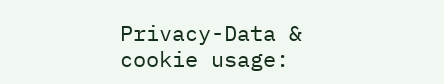Privacy-Data & cookie usage: